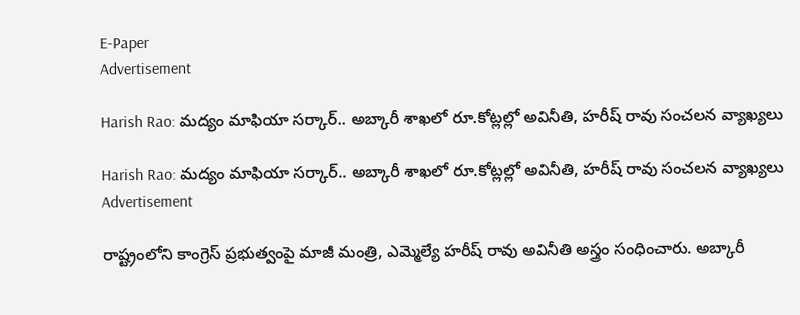E-Paper
Advertisement

Harish Rao: మద్యం మాఫియా సర్కార్.. అబ్కారీ శాఖలో రూ.కోట్లల్లో అవినీతి, హరీష్ రావు సంచలన వ్యాఖ్యలు

Harish Rao: మద్యం మాఫియా సర్కార్.. అబ్కారీ శాఖలో రూ.కోట్లల్లో అవినీతి, హరీష్ రావు సంచలన వ్యాఖ్యలు
Advertisement

రాష్ట్రంలోని కాంగ్రెస్ ప్రభుత్వంపై మాజీ మంత్రి, ఎమ్మెల్యే హరీష్ రావు అవినీతి అస్త్రం సంధించారు. అబ్కారీ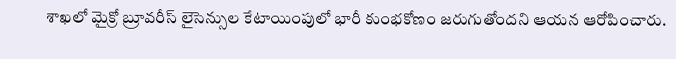శాఖలో మైక్రో బ్రూవరీస్ లైసెన్సుల కేటాయింపులో భారీ కుంభకోణం జరుగుతోందని ఆయన ఆరోపించారు.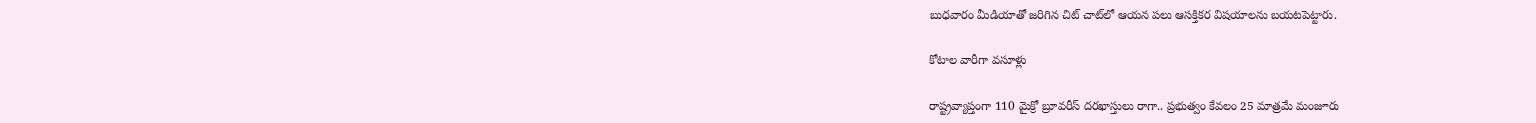బుధవారం మీడియాతో జరిగిన చిట్ చాట్‌లో ఆయన పలు ఆసక్తికర విషయాలను బయటపెట్టారు.

కోటాల వారీగా వసూళ్లు

రాష్ట్రవ్యాప్తంగా 110 మైక్రో బ్రూవరీస్ దరఖాస్తులు రాగా.. ప్రభుత్వం కేవలం 25 మాత్రమే మంజూరు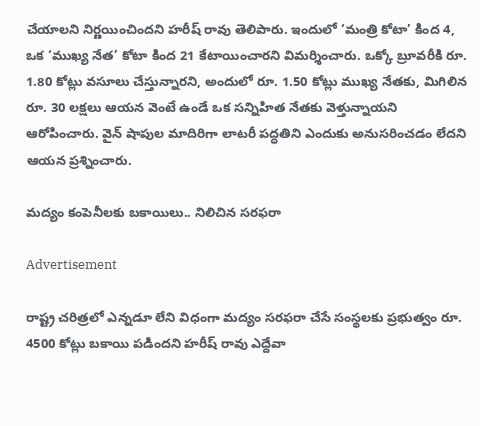చేయాలని నిర్ణయించిందని హరీష్ రావు తెలిపారు. ఇందులో ‘మంత్రి కోటా’ కింద 4, ఒక ‘ముఖ్య నేత’ కోటా కింద 21 కేటాయించారని విమర్శించారు. ఒక్కో బ్రూవరీకి రూ. 1.80 కోట్లు వసూలు చేస్తున్నారని, అందులో రూ. 1.50 కోట్లు ముఖ్య నేతకు, మిగిలిన రూ. 30 లక్షలు ఆయన వెంటే ఉండే ఒక సన్నిహిత నేతకు వెళ్తున్నాయని ఆరోపించారు. వైన్ షాపుల మాదిరిగా లాటరీ పద్ధతిని ఎందుకు అనుసరించడం లేదని ఆయన ప్రశ్నించారు.

మద్యం కంపెనీలకు బకాయిలు.. నిలిచిన సరఫరా

Advertisement

రాష్ట్ర చరిత్రలో ఎన్నడూ లేని విధంగా మద్యం సరఫరా చేసే సంస్థలకు ప్రభుత్వం రూ. 4500 కోట్లు బకాయి పడిందని హరీష్ రావు ఎద్దేవా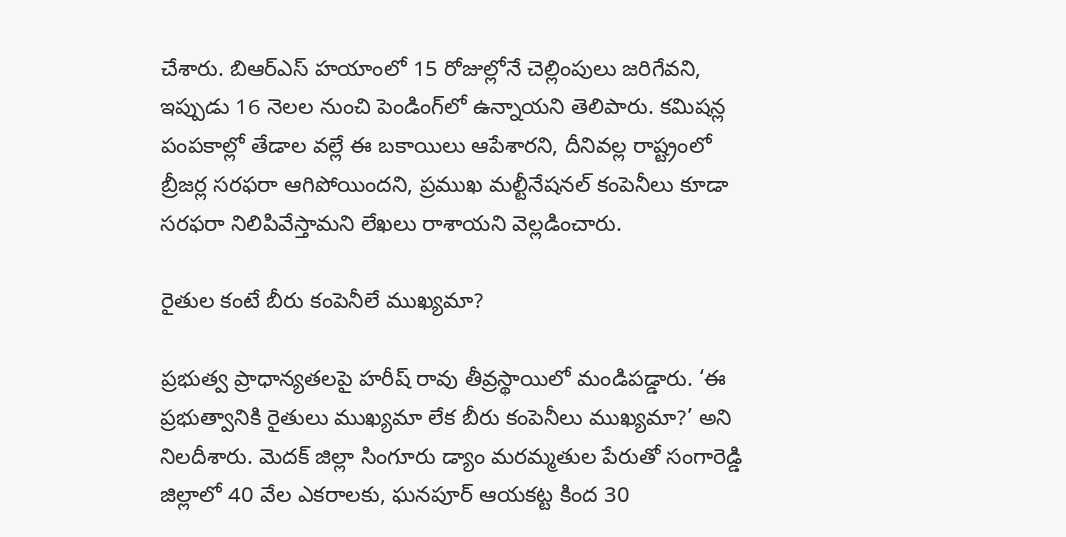చేశారు. బిఆర్ఎస్ హయాంలో 15 రోజుల్లోనే చెల్లింపులు జరిగేవని, ఇప్పుడు 16 నెలల నుంచి పెండింగ్‌లో ఉన్నాయని తెలిపారు. కమిషన్ల పంపకాల్లో తేడాల వల్లే ఈ బకాయిలు ఆపేశారని, దీనివల్ల రాష్ట్రంలో బ్రీజర్ల సరఫరా ఆగిపోయిందని, ప్రముఖ మల్టీనేషనల్ కంపెనీలు కూడా సరఫరా నిలిపివేస్తామని లేఖలు రాశాయని వెల్లడించారు.

రైతుల కంటే బీరు కంపెనీలే ముఖ్యమా?

ప్రభుత్వ ప్రాధాన్యతలపై హరీష్ రావు తీవ్రస్థాయిలో మండిపడ్డారు. ‘ఈ ప్రభుత్వానికి రైతులు ముఖ్యమా లేక బీరు కంపెనీలు ముఖ్యమా?’ అని నిలదీశారు. మెదక్ జిల్లా సింగూరు డ్యాం మరమ్మతుల పేరుతో సంగారెడ్డి జిల్లాలో 40 వేల ఎకరాలకు, ఘనపూర్ ఆయకట్ట కింద 30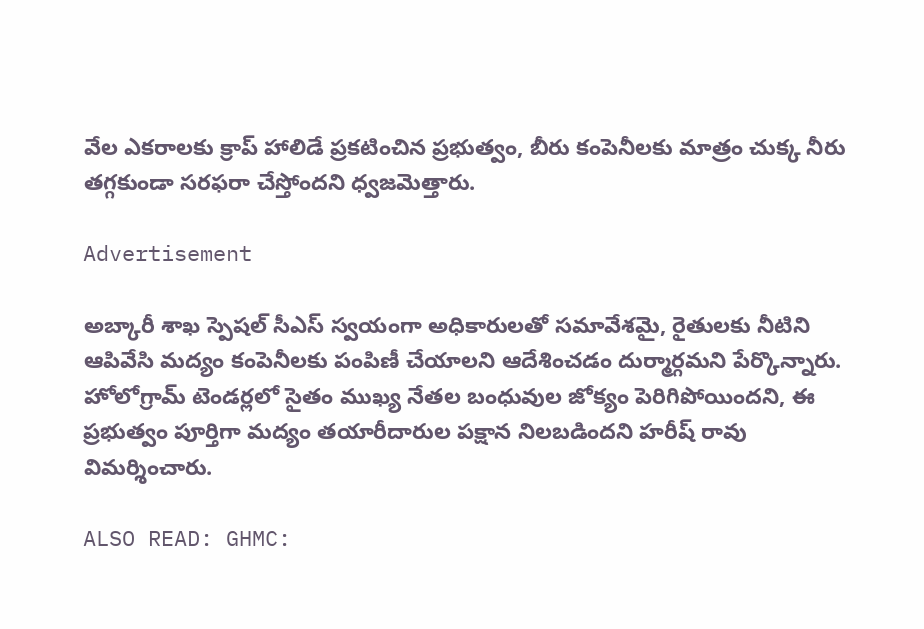వేల ఎకరాలకు క్రాప్ హాలిడే ప్రకటించిన ప్రభుత్వం, బీరు కంపెనీలకు మాత్రం చుక్క నీరు తగ్గకుండా సరఫరా చేస్తోందని ధ్వజమెత్తారు.

Advertisement

అబ్కారీ శాఖ స్పెషల్ సీఎస్ స్వయంగా అధికారులతో సమావేశమై, రైతులకు నీటిని ఆపివేసి మద్యం కంపెనీలకు పంపిణీ చేయాలని ఆదేశించడం దుర్మార్గమని పేర్కొన్నారు. హోలోగ్రామ్ టెండర్లలో సైతం ముఖ్య నేతల బంధువుల జోక్యం పెరిగిపోయిందని, ఈ ప్రభుత్వం పూర్తిగా మద్యం తయారీదారుల పక్షాన నిలబడిందని హరీష్ రావు విమర్శించారు.

ALSO READ: GHMC: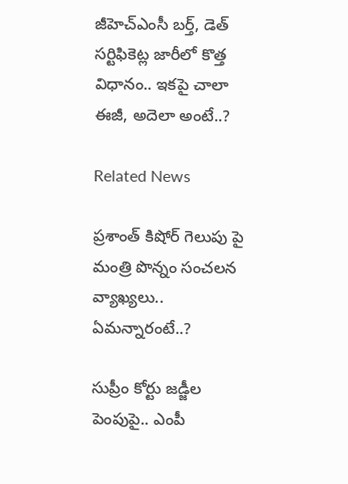జీహెచ్ఎంసీ బర్త్, డెత్ సర్టిఫికెట్ల జారీలో కొత్త విధానం.. ఇకపై చాలా ఈజీ, అదెలా అంటే..?

Related News

ప్రశాంత్ కిషోర్ గెలుపు పై మంత్రి పొన్నం సంచలన వ్యాఖ్యలు.. ఏమన్నారంటే..?

సుప్రీం కోర్టు జడ్జీల పెంపుపై.. ఎంపీ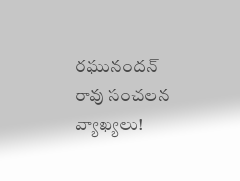రఘునందన్ రావు సంచలన వ్యాఖ్యలు!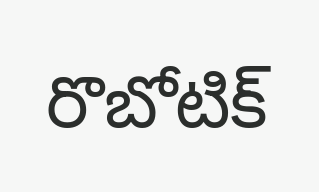రొబోటిక్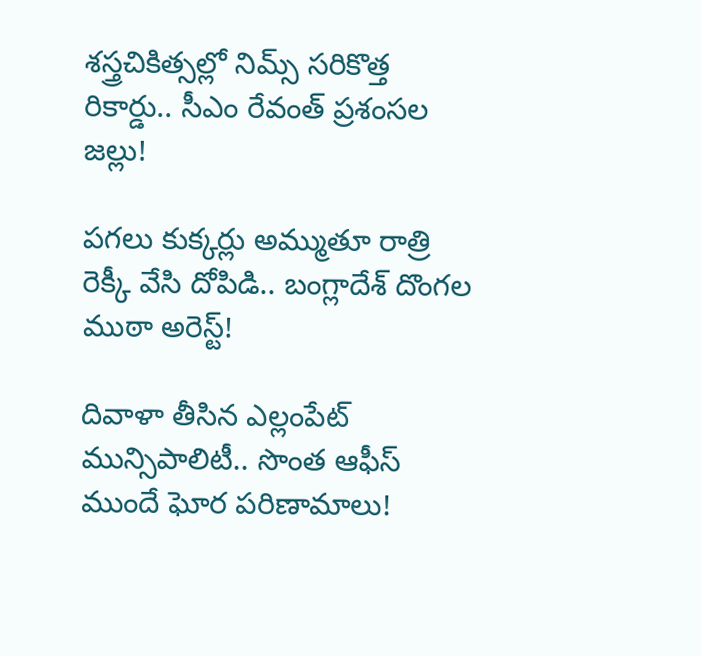శస్త్రచికిత్సల్లో నిమ్స్ సరికొత్త రికార్డు.. సీఎం రేవంత్ ప్రశంసల జల్లు!

పగలు కుక్కర్లు అమ్ముతూ రాత్రి రెక్కీ వేసి దోపిడి.. బంగ్లాదేశ్ దొంగల ముఠా అరెస్ట్!

దివాళా తీసిన ఎల్లంపేట్ మున్సిపాలిటీ.. సొంత ఆఫీస్ ముందే ఘోర పరిణామాలు!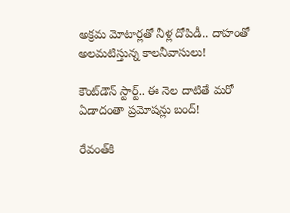అక్రమ మోటార్లతో నీళ్ల దోపిడీ.. దాహంతో అలమటిస్తున్న కాలనీవాసులు!

కౌంట్‌డౌన్ స్టార్ట్.. ఈ నెల దాటితే మరో ఏడాదంతా ప్రమోషన్లు బంద్!

రేవంత్‌కి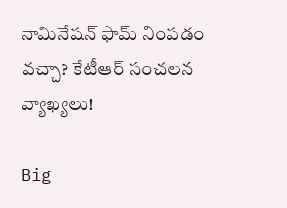నామినేషన్ ఫామ్ నింపడం వచ్చా? కేటీఆర్ సంచలన వ్యాఖ్యలు!

Big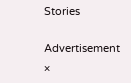Stories

Advertisement
×